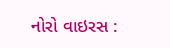નોરો વાઇરસ :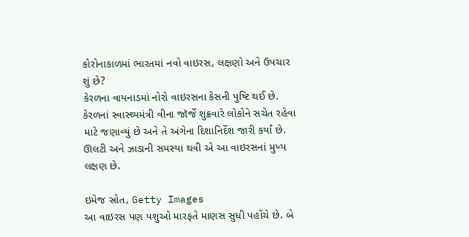કોરોનાકાળમાં ભારતમાં નવો વાઇરસ, લક્ષણો અને ઉપચાર શું છે?
કેરળના વાયનાડમાં નોરો વાઇરસના કેસની પુષ્ટિ થઈ છે. કેરળનાં સ્વાસ્થ્યમંત્રી વીના જૉર્જે શુક્રવારે લોકોને સચેત રહેવા માટે જણાવ્યું છે અને તે અંગેના દિશાનિર્દેશ જારી કર્યાં છે.
ઊલટી અને ઝાડાની સમસ્યા થવી એ આ વાઇરસનાં મુખ્ય લક્ષણ છે.

ઇમેજ સ્રોત, Getty Images
આ વાઇરસ પણ પશુઓ મારફતે માણસ સુધી પહોંચે છે. બે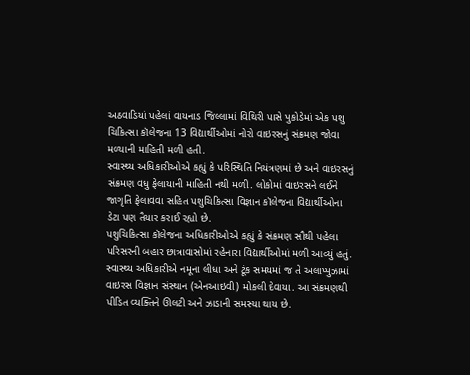અઠવાડિયાં પહેલાં વાયનાડ જિલ્લામાં વિથિરી પાસે પુકોડેમાં એક પશુ ચિકિત્સા કૉલેજના 13 વિદ્યાર્થીઓમાં નોરો વાઇરસનું સંક્રમણ જોવા મળ્યાની માહિતી મળી હતી.
સ્વાસ્થ્ય અધિકારીઓએ કહ્યું કે પરિસ્થિતિ નિયંત્રણમાં છે અને વાઇરસનું સંક્રમણ વધુ ફેલાયાની માહિતી નથી મળી. લોકોમાં વાઇરસને લઈને જાગૃતિ ફેલાવવા સહિત પશુચિકિત્સા વિજ્ઞાન કૉલેજના વિદ્યાર્થીઓના ડેટા પણ તૈયાર કરાઈ રહ્યો છે.
પશુચિકિત્સા કૉલેજના અધિકારીઓએ કહ્યું કે સંક્રમણ સૌથી પહેલા પરિસરની બહાર છાત્રાવાસોમાં રહેનારા વિદ્યાર્થીઓમાં મળી આવ્યું હતું. સ્વાસ્થ્ય અધિકારીએ નમૂના લીધા અને ટૂંક સમયમાં જ તે અલાપ્પુઝામાં વાઇરસ વિજ્ઞાન સંસ્થાન (એનઆઇવી) મોકલી દેવાયા. આ સંક્રમણથી પીડિત વ્યક્તિને ઊલટી અને ઝાડાની સમસ્યા થાય છે.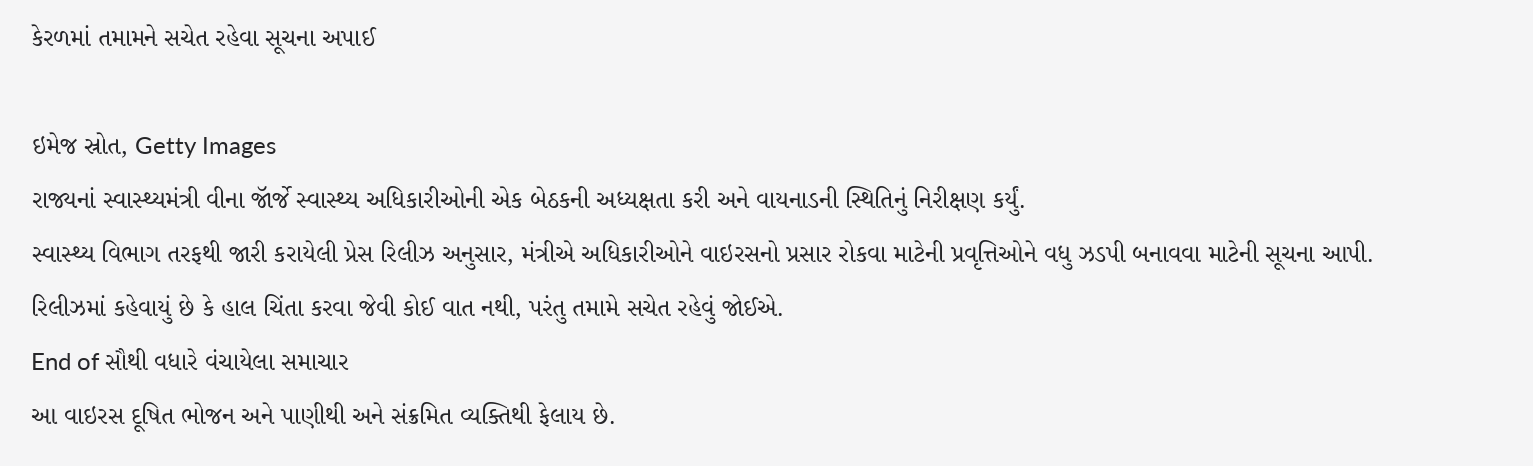કેરળમાં તમામને સચેત રહેવા સૂચના અપાઈ

ઇમેજ સ્રોત, Getty Images
રાજ્યનાં સ્વાસ્થ્યમંત્રી વીના જૉર્જે સ્વાસ્થ્ય અધિકારીઓની એક બેઠકની અધ્યક્ષતા કરી અને વાયનાડની સ્થિતિનું નિરીક્ષણ કર્યું.
સ્વાસ્થ્ય વિભાગ તરફથી જારી કરાયેલી પ્રેસ રિલીઝ અનુસાર, મંત્રીએ અધિકારીઓને વાઇરસનો પ્રસાર રોકવા માટેની પ્રવૃત્તિઓને વધુ ઝડપી બનાવવા માટેની સૂચના આપી.
રિલીઝમાં કહેવાયું છે કે હાલ ચિંતા કરવા જેવી કોઈ વાત નથી, પરંતુ તમામે સચેત રહેવું જોઈએ.
End of સૌથી વધારે વંચાયેલા સમાચાર
આ વાઇરસ દૂષિત ભોજન અને પાણીથી અને સંક્રમિત વ્યક્તિથી ફેલાય છે.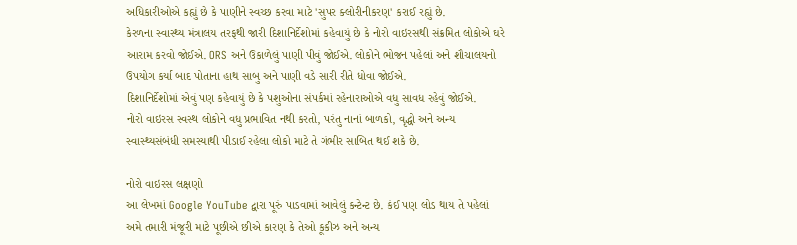અધિકારીઓએ કહ્યું છે કે પાણીને સ્વચ્છ કરવા માટે 'સુપર ક્લોરીનીકરણ' કરાઈ રહ્યું છે.
કેરળના સ્વાસ્થ્ય મંત્રાલય તરફથી જારી દિશાનિર્દેશોમાં કહેવાયું છે કે નોરો વાઇરસથી સંક્રમિત લોકોએ ઘરે આરામ કરવો જોઈએ. ORS અને ઉકાળેલું પાણી પીવું જોઈએ. લોકોને ભોજન પહેલાં અને શૌચાલયનો ઉપયોગ કર્યા બાદ પોતાના હાથ સાબુ અને પાણી વડે સારી રીતે ધોવા જોઈએ.
દિશાનિર્દેશોમાં એવું પણ કહેવાયું છે કે પશુઓના સંપર્કમાં રહેનારાઓએ વધુ સાવધ રહેવું જોઈએ.
નોરો વાઇરસ સ્વસ્થ લોકોને વધુ પ્રભાવિત નથી કરતો, પરંતુ નાનાં બાળકો, વૃદ્ધો અને અન્ય સ્વાસ્થ્યસંબંધી સમસ્યાથી પીડાઈ રહેલા લોકો માટે તે ગંભીર સાબિત થઈ શકે છે.

નોરો વાઇરસ લક્ષણો
આ લેખમાં Google YouTube દ્વારા પૂરું પાડવામાં આવેલું કન્ટેન્ટ છે. કંઈ પણ લોડ થાય તે પહેલાં અમે તમારી મંજૂરી માટે પૂછીએ છીએ કારણ કે તેઓ કૂકીઝ અને અન્ય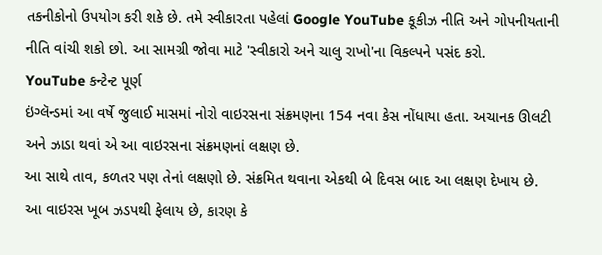તકનીકોનો ઉપયોગ કરી શકે છે. તમે સ્વીકારતા પહેલાં Google YouTube કૂકીઝ નીતિ અને ગોપનીયતાની નીતિ વાંચી શકો છો. આ સામગ્રી જોવા માટે 'સ્વીકારો અને ચાલુ રાખો'ના વિકલ્પને પસંદ કરો.
YouTube કન્ટેન્ટ પૂર્ણ
ઇંગ્લૅન્ડમાં આ વર્ષે જુલાઈ માસમાં નોરો વાઇરસના સંક્રમણના 154 નવા કેસ નોંધાયા હતા. અચાનક ઊલટી અને ઝાડા થવાં એ આ વાઇરસના સંક્રમણનાં લક્ષણ છે.
આ સાથે તાવ, કળતર પણ તેનાં લક્ષણો છે. સંક્રમિત થવાના એકથી બે દિવસ બાદ આ લક્ષણ દેખાય છે.
આ વાઇરસ ખૂબ ઝડપથી ફેલાય છે, કારણ કે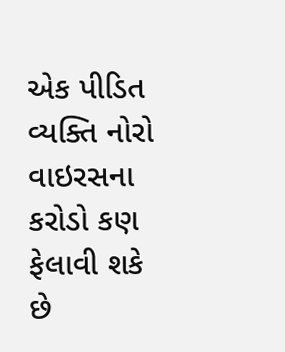એક પીડિત વ્યક્તિ નોરો વાઇરસના કરોડો કણ ફેલાવી શકે છે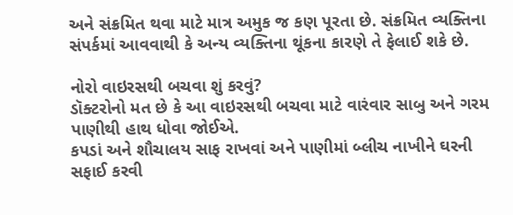અને સંક્રમિત થવા માટે માત્ર અમુક જ કણ પૂરતા છે. સંક્રમિત વ્યક્તિના સંપર્કમાં આવવાથી કે અન્ય વ્યક્તિના થૂંકના કારણે તે ફેલાઈ શકે છે.

નોરો વાઇરસથી બચવા શું કરવું?
ડૉક્ટરોનો મત છે કે આ વાઇરસથી બચવા માટે વારંવાર સાબુ અને ગરમ પાણીથી હાથ ધોવા જોઈએ.
કપડાં અને શૌચાલય સાફ રાખવાં અને પાણીમાં બ્લીચ નાખીને ઘરની સફાઈ કરવી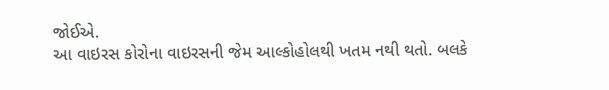જોઈએ.
આ વાઇરસ કોરોના વાઇરસની જેમ આલ્કોહોલથી ખતમ નથી થતો. બલકે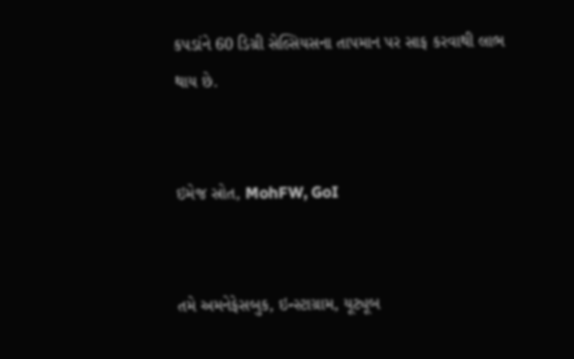કપડાંને 60 ડિગ્રી સેલ્સિયસના તાપમાન પર સાફ કરવાથી લાભ થાય છે.


ઇમેજ સ્રોત, MohFW, GoI


તમે અમનેફેસબુક, ઇન્સ્ટાગ્રામ, યૂટ્યૂબ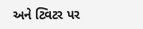અને ટ્વિટર પર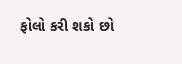ફોલો કરી શકો છો